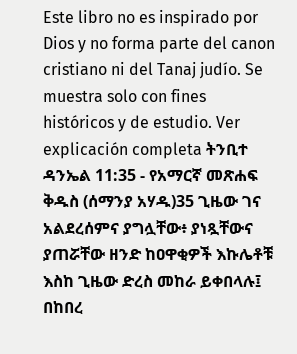Este libro no es inspirado por Dios y no forma parte del canon cristiano ni del Tanaj judío. Se muestra solo con fines históricos y de estudio. Ver explicación completa ትንቢተ ዳንኤል 11:35 - የአማርኛ መጽሐፍ ቅዱስ (ሰማንያ አሃዱ)35 ጊዜው ገና አልደረሰምና ያግሏቸው፥ ያነጿቸውና ያጠሯቸው ዘንድ ከዐዋቂዎች እኩሌቶቹ እስከ ጊዜው ድረስ መከራ ይቀበላሉ፤ በከበረ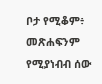ቦታ የሚቆም፥ መጽሐፍንም የሚያነብብ ሰው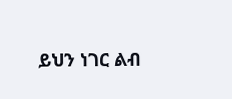ይህን ነገር ልብ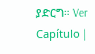ያድርግ። Ver Capítulo |